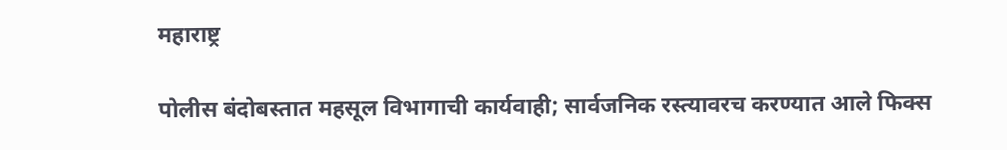महाराष्ट्र

पोलीस बंदोबस्तात महसूल विभागाची कार्यवाही; सार्वजनिक रस्त्यावरच करण्यात आले फिक्स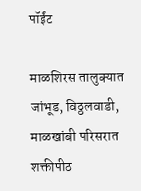पॉईंट

माळशिरस तालुक्यात जांभूड, विठ्ठलवाडी, माळखांबी परिसरात शक्तीपीठ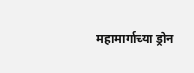महामार्गाच्या ड्रोन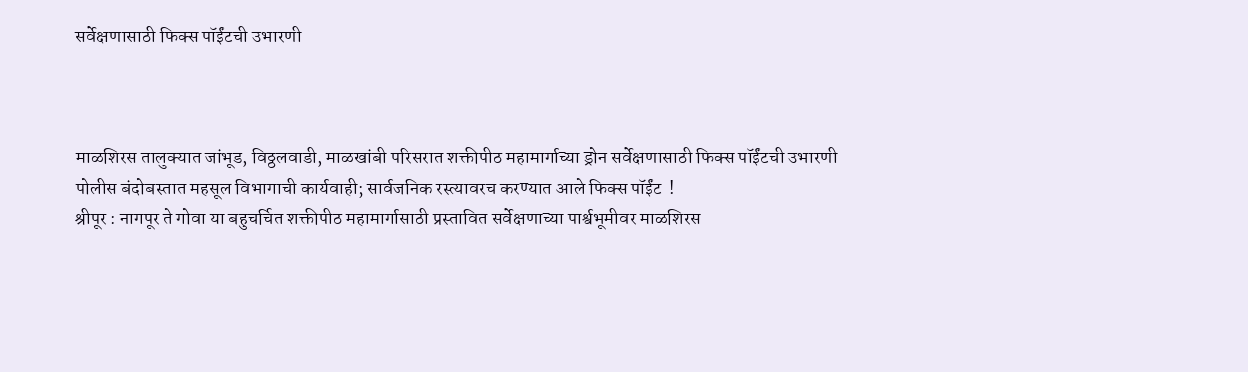सर्वेक्षणासाठी फिक्स पॉईंटची उभारणी



माळशिरस तालुक्यात जांभूड, विठ्ठलवाडी, माळखांबी परिसरात शक्तीपीठ महामार्गाच्या ड्रोन सर्वेक्षणासाठी फिक्स पॉईंटची उभारणी
पोलीस बंदोबस्तात महसूल विभागाची कार्यवाही; सार्वजनिक रस्त्यावरच करण्यात आले फिक्स पॉईंट  !
श्रीपूर : नागपूर ते गोवा या बहुचर्चित शक्तीपीठ महामार्गासाठी प्रस्तावित सर्वेक्षणाच्या पार्श्वभूमीवर माळशिरस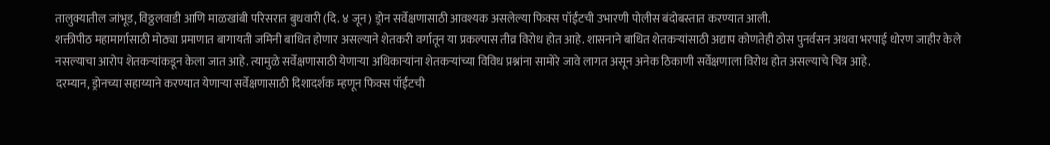तालुक्यातील जांभूड, विठ्ठलवाडी आणि माळखांबी परिसरात बुधवारी (दि. ४ जून) ड्रोन सर्वेक्षणासाठी आवश्यक असलेल्या फिक्स पॉईंटची उभारणी पोलीस बंदोबस्तात करण्यात आली.
शक्तीपीठ महामार्गासाठी मोठ्या प्रमाणात बागायती जमिनी बाधित होणार असल्याने शेतकरी वर्गातून या प्रकल्पास तीव्र विरोध होत आहे. शासनाने बाधित शेतकऱ्यांसाठी अद्याप कोणतेही ठोस पुनर्वसन अथवा भरपाई धोरण जाहीर केले नसल्याचा आरोप शेतकऱ्यांकडून केला जात आहे. त्यामुळे सर्वेक्षणासाठी येणाऱ्या अधिकाऱ्यांना शेतकऱ्यांच्या विविध प्रश्नांना सामोरे जावे लागत असून अनेक ठिकाणी सर्वेक्षणाला विरोध होत असल्याचे चित्र आहे.
दरम्यान, ड्रोनच्या सहाय्याने करण्यात येणाऱ्या सर्वेक्षणासाठी दिशादर्शक म्हणून फिक्स पॉईंटची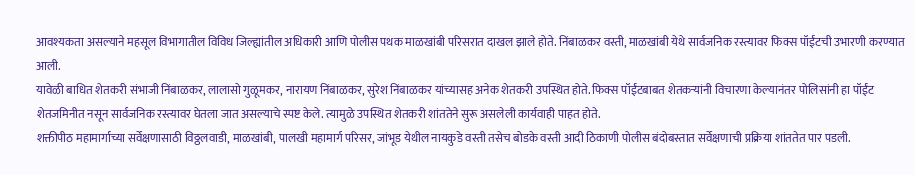आवश्यकता असल्याने महसूल विभागातील विविध जिल्ह्यांतील अधिकारी आणि पोलीस पथक माळखांबी परिसरात दाखल झाले होते. निंबाळकर वस्ती, माळखांबी येथे सार्वजनिक रस्त्यावर फिक्स पॉईंटची उभारणी करण्यात आली.
यावेळी बाधित शेतकरी संभाजी निंबाळकर, लालासो गुळूमकर, नारायण निंबाळकर, सुरेश निंबाळकर यांच्यासह अनेक शेतकरी उपस्थित होते. फिक्स पॉईंटबाबत शेतकऱ्यांनी विचारणा केल्यानंतर पोलिसांनी हा पॉईंट शेतजमिनीत नसून सार्वजनिक रस्त्यावर घेतला जात असल्याचे स्पष्ट केले. त्यामुळे उपस्थित शेतकरी शांततेने सुरू असलेली कार्यवाही पाहत होते.
शक्तीपीठ महामार्गाच्या सर्वेक्षणासाठी विठ्ठलवाडी, माळखांबी, पालखी महामार्ग परिसर, जांभूड येथील नायकुडे वस्ती तसेच बोडके वस्ती आदी ठिकाणी पोलीस बंदोबस्तात सर्वेक्षणाची प्रक्रिया शांततेत पार पडली.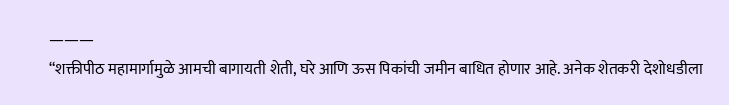———
“शक्तीपीठ महामार्गामुळे आमची बागायती शेती, घरे आणि ऊस पिकांची जमीन बाधित होणार आहे. अनेक शेतकरी देशोधडीला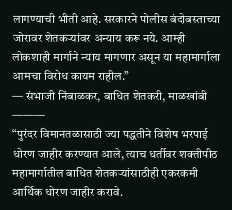लागण्याची भीती आहे. सरकारने पोलीस बंदोबस्ताच्या जोरावर शेतकऱ्यांवर अन्याय करू नये. आम्ही लोकशाही मार्गाने न्याय मागणार असून या महामार्गाला आमचा विरोध कायम राहील.”
— संभाजी निंबाळकर, बाधित शेतकरी, माळखांबी
———
“पुरंदर विमानतळासाठी ज्या पद्धतीने विशेष भरपाई धोरण जाहीर करण्यात आले, त्याच धर्तीवर शक्तीपीठ महामार्गातील बाधित शेतकऱ्यांसाठीही एकरकमी आर्थिक धोरण जाहीर करावे.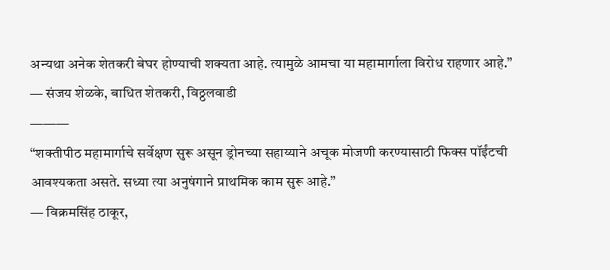अन्यथा अनेक शेतकरी बेघर होण्याची शक्यता आहे. त्यामुळे आमचा या महामार्गाला विरोध राहणार आहे.”
— संजय शेळके, बाधित शेतकरी, विठ्ठलवाडी
———
“शक्तीपीठ महामार्गाचे सर्वेक्षण सुरू असून ड्रोनच्या सहाय्याने अचूक मोजणी करण्यासाठी फिक्स पॉईंटची आवश्यकता असते. सध्या त्या अनुषंगाने प्राथमिक काम सुरू आहे.”
— विक्रमसिंह ठाकूर,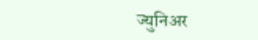ज्युनिअर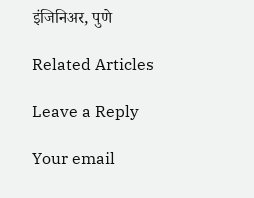इंजिनिअर, पुणे

Related Articles

Leave a Reply

Your email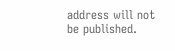address will not be published.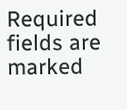Required fields are marked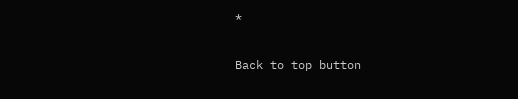*

Back to top button